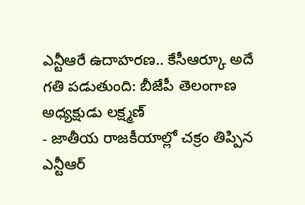ఎన్టీఆరే ఉదాహరణ.. కేసీఆర్కూ అదే గతి పడుతుంది: బీజేపీ తెలంగాణ అధ్యక్షుడు లక్ష్మణ్
- జాతీయ రాజకీయాల్లో చక్రం తిప్పిన ఎన్టీఆర్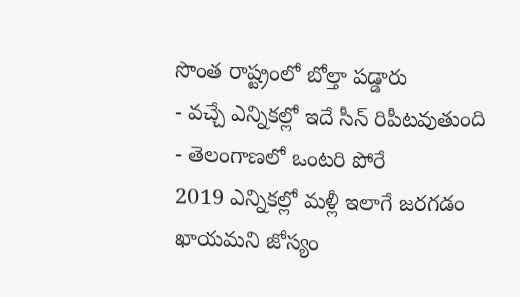సొంత రాష్ట్రంలో బోల్తా పడ్డారు
- వచ్చే ఎన్నికల్లో ఇదే సీన్ రిపీటవుతుంది
- తెలంగాణలో ఒంటరి పోరే
2019 ఎన్నికల్లో మళ్లీ ఇలాగే జరగడం ఖాయమని జోస్యం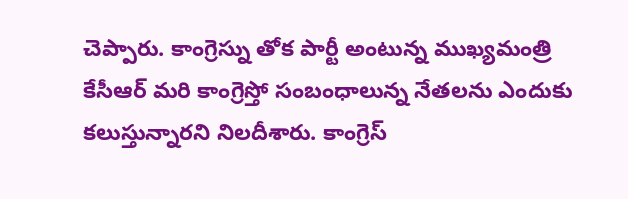చెప్పారు. కాంగ్రెస్ను తోక పార్టీ అంటున్న ముఖ్యమంత్రి కేసీఆర్ మరి కాంగ్రెస్తో సంబంధాలున్న నేతలను ఎందుకు కలుస్తున్నారని నిలదీశారు. కాంగ్రెస్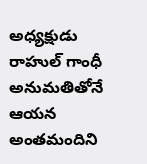అధ్యక్షుడు రాహుల్ గాంధీ అనుమతితోనే ఆయన అంతమందిని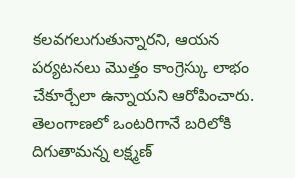కలవగలుగుతున్నారని, ఆయన పర్యటనలు మొత్తం కాంగ్రెస్కు లాభం చేకూర్చేలా ఉన్నాయని ఆరోపించారు. తెలంగాణలో ఒంటరిగానే బరిలోకి దిగుతామన్న లక్ష్మణ్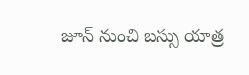జూన్ నుంచి బస్సు యాత్ర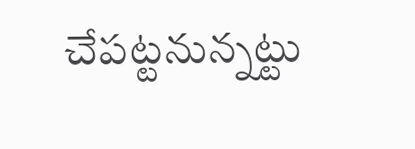చేపట్టనున్నట్టు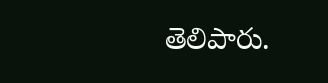తెలిపారు.